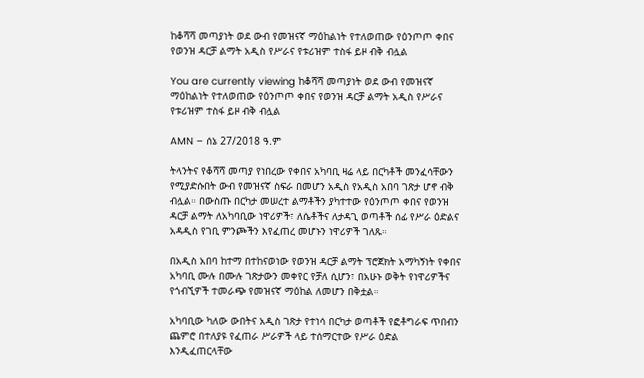ከቆሻሻ መጣያነት ወደ ውብ የመዝናኛ ማዕከልነት የተለወጠው የዕንጦጦ ቀበና የወንዝ ዳርቻ ልማት አዲስ የሥራና የቱሪዝም ተስፋ ይዞ ብቅ ብሏል

You are currently viewing ከቆሻሻ መጣያነት ወደ ውብ የመዝናኛ ማዕከልነት የተለወጠው የዕንጦጦ ቀበና የወንዝ ዳርቻ ልማት አዲስ የሥራና የቱሪዝም ተስፋ ይዞ ብቅ ብሏል

AMN – ሰኔ 27/2018 ዓ.ም

ትላንትና የቆሻሻ መጣያ የነበረው የቀበና አካባቢ ዛሬ ላይ በርካቶች መንፈሳቸውን የሚያድሱበት ውብ የመዝናኛ ስፍራ በመሆን አዲስ የአዲስ አበባ ገጽታ ሆኖ ብቅ ብሏል። በውስጡ በርካታ መሠረተ ልማቶችን ያካተተው የዕንጦጦ ቀበና የወንዝ ዳርቻ ልማት ለአካባቢው ነዋሪዎች፣ ለሴቶችና ለታዳጊ ወጣቶች ሰፊ የሥራ ዕድልና አዳዲስ የገቢ ምንጮችን እየፈጠረ መሆኑን ነዋሪዎች ገለጹ።

በአዲስ አበባ ከተማ በተከናወነው የወንዝ ዳርቻ ልማት ፕሮጀክት አማካኝነት የቀበና አካባቢ ሙሉ በሙሉ ገጽታውን መቀየር የቻለ ሲሆን፣ በአሁኑ ወቅት የነዋሪዎችና የጎብኚዎች ተመራጭ የመዝናኛ ማዕከል ለመሆን በቅቷል።

አካባቢው ካለው ውበትና አዲስ ገጽታ የተነሳ በርካታ ወጣቶች የፎቶግራፍ ጥበብን ጨምሮ በተለያዩ የፈጠራ ሥራዎች ላይ ተሰማርተው የሥራ ዕድል እንዲፈጠርላቸው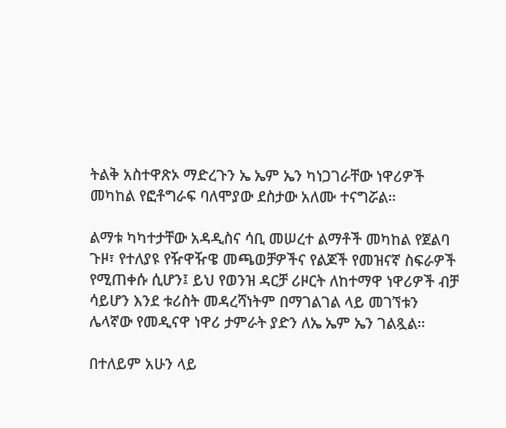ትልቅ አስተዋጽኦ ማድረጉን ኤ ኤም ኤን ካነጋገራቸው ነዋሪዎች መካከል የፎቶግራፍ ባለሞያው ደስታው አለሙ ተናግሯል።

ልማቱ ካካተታቸው አዳዲስና ሳቢ መሠረተ ልማቶች መካከል የጀልባ ጉዞ፣ የተለያዩ የዥዋዥዌ መጫወቻዎችና የልጆች የመዝናኛ ስፍራዎች የሚጠቀሱ ሲሆን፤ ይህ የወንዝ ዳርቻ ሪዞርት ለከተማዋ ነዋሪዎች ብቻ ሳይሆን እንደ ቱሪስት መዳረሻነትም በማገልገል ላይ መገኘቱን ሌላኛው የመዲናዋ ነዋሪ ታምራት ያድን ለኤ ኤም ኤን ገልጿል።

በተለይም አሁን ላይ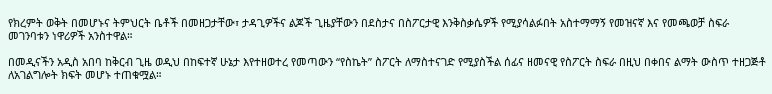የክረምት ወቅት በመሆኑና ትምህርት ቤቶች በመዘጋታቸው፣ ታዳጊዎችና ልጆች ጊዜያቸውን በደስታና በስፖርታዊ እንቅስቃሴዎች የሚያሳልፉበት አስተማማኝ የመዝናኛ እና የመጫወቻ ስፍራ መገንባቱን ነዋሪዎች አንስተዋል።

በመዲናችን አዲስ አበባ ከቅርብ ጊዜ ወዲህ በከፍተኛ ሁኔታ እየተዘወተረ የመጣውን “የስኬት” ስፖርት ለማስተናገድ የሚያስችል ሰፊና ዘመናዊ የስፖርት ስፍራ በዚህ በቀበና ልማት ውስጥ ተዘጋጅቶ ለአገልግሎት ክፍት መሆኑ ተጠቁሟል።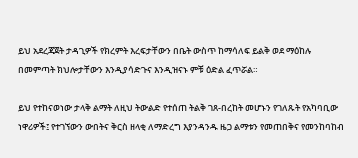ይህ አደረጃጀት ታዳጊዎች የክረምት እረፍታቸውን በቤት ውስጥ ከማሳለፍ ይልቅ ወደ ማዕከሉ በመምጣት ክህሎታቸውን እንዲያሳድጉና እንዲዝናኑ ምቹ ዕድል ፈጥሯል።

ይህ የተከናወነው ታላቅ ልማት ለዚህ ትውልድ የተሰጠ ትልቅ ገጸ-በረከት መሆኑን የገለጹት የአካባቢው ነዋሪዎች፤ የተገኘውን ውበትና ቅርስ ዘላቂ ለማድረግ እያንዳንዱ ዜጋ ልማቱን የመጠበቅና የመንከባከብ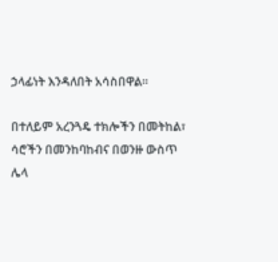ኃላፊነት እንዳለበት አሳስበዋል።

በተለይም አረንጓዴ ተክሎችን በመትከል፣ ሳሮችን በመንከባከብና በወንዙ ውስጥ ሌላ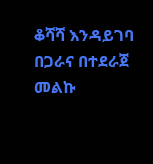ቆሻሻ እንዳይገባ በጋራና በተደራጀ መልኩ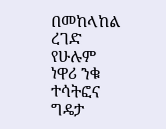በመከላከል ረገድ የሁሉም ነዋሪ ንቁ ተሳትፎና ግዴታ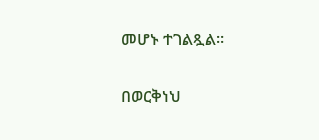መሆኑ ተገልጿል።

በወርቅነህ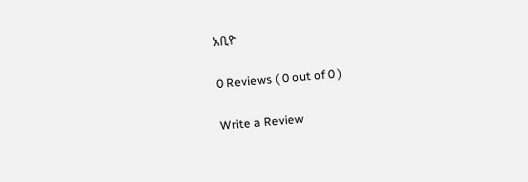አቢዮ

0 Reviews ( 0 out of 0 )

Write a Review